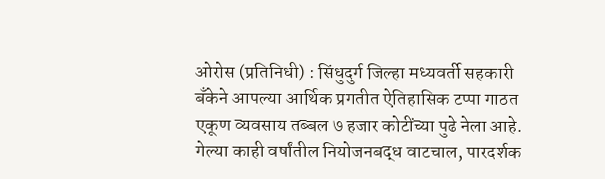ओरोस (प्रतिनिधी) : सिंधुदुर्ग जिल्हा मध्यवर्ती सहकारी बँकेने आपल्या आर्थिक प्रगतीत ऐतिहासिक टप्पा गाठत एकूण व्यवसाय तब्बल ७ हजार कोटींच्या पुढे नेला आहे. गेल्या काही वर्षांतील नियोजनबद्ध वाटचाल, पारदर्शक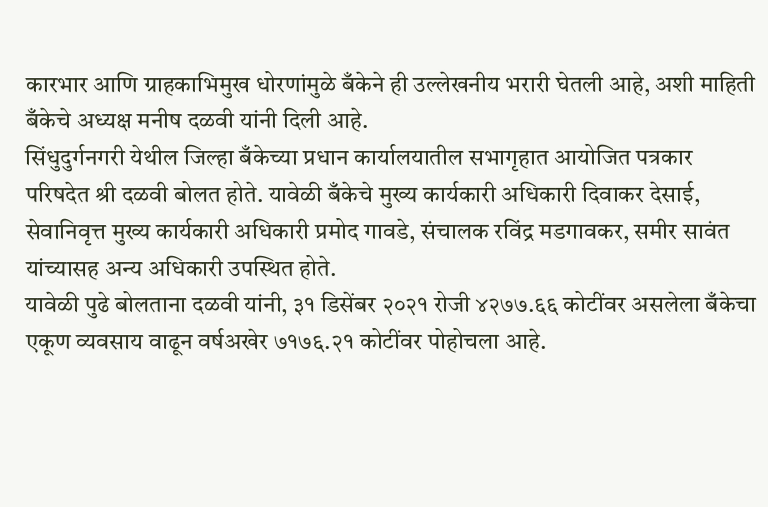कारभार आणि ग्राहकाभिमुख धोरणांमुळे बँकेने ही उल्लेखनीय भरारी घेतली आहे, अशी माहिती बँकेचे अध्यक्ष मनीष दळवी यांनी दिली आहे.
सिंधुदुर्गनगरी येथील जिल्हा बँकेच्या प्रधान कार्यालयातील सभागृहात आयोजित पत्रकार परिषदेत श्री दळवी बोलत होते. यावेळी बँकेचे मुख्य कार्यकारी अधिकारी दिवाकर देसाई, सेवानिवृत्त मुख्य कार्यकारी अधिकारी प्रमोद गावडे, संचालक रविंद्र मडगावकर, समीर सावंत यांच्यासह अन्य अधिकारी उपस्थित होते.
यावेळी पुढे बोलताना दळवी यांनी, ३१ डिसेंबर २०२१ रोजी ४२७७.६६ कोटींवर असलेला बँकेचा एकूण व्यवसाय वाढून वर्षअखेर ७१७६.२१ कोटींवर पोहोचला आहे.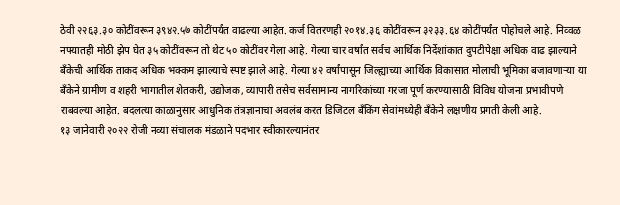ठेवी २२६३.३० कोटींवरून ३९४२.५७ कोटींपर्यंत वाढल्या आहेत. कर्ज वितरणही २०१४.३६ कोटींवरून ३२३३.६४ कोटींपर्यंत पोहोचले आहे. निव्वळ नफ्यातही मोठी झेप घेत ३५ कोटींवरून तो थेट ५० कोटींवर गेला आहे. गेल्या चार वर्षांत सर्वच आर्थिक निर्देशांकात दुपटीपेक्षा अधिक वाढ झाल्याने बँकेची आर्थिक ताकद अधिक भक्कम झाल्याचे स्पष्ट झाले आहे. गेल्या ४२ वर्षांपासून जिल्ह्याच्या आर्थिक विकासात मोलाची भूमिका बजावणाऱ्या या बँकेने ग्रामीण व शहरी भागातील शेतकरी, उद्योजक, व्यापारी तसेच सर्वसामान्य नागरिकांच्या गरजा पूर्ण करण्यासाठी विविध योजना प्रभावीपणे राबवल्या आहेत. बदलत्या काळानुसार आधुनिक तंत्रज्ञानाचा अवलंब करत डिजिटल बँकिंग सेवांमध्येही बँकेने लक्षणीय प्रगती केली आहे.
१३ जानेवारी २०२२ रोजी नव्या संचालक मंडळाने पदभार स्वीकारल्यानंतर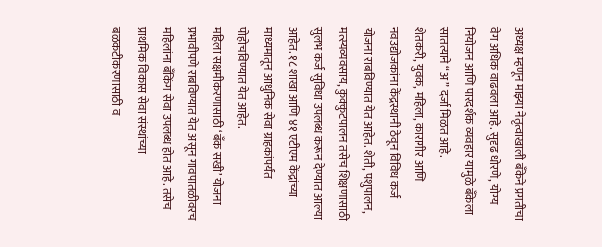अध्यक्ष म्हणून माझ्या नेतृत्वाखाली बँकेने प्रगतीचा वेग अधिक वाढवला आहे. सुदृढ धोरणे, योग्य नियोजन आणि पारदर्शक व्यवहार यामुळे बँकेला सातत्याने “अ” दर्जा मिळत आहे.
शेतकरी, युवक, महिला, कारागीर आणि नवउद्योजकांना केंद्रस्थानी ठेवून विविध कर्ज योजना राबविण्यात येत आहेत. शेती, पशुपालन, मत्स्यव्यवसाय, कुक्कुटपालन तसेच शिक्षणासाठी सुलभ कर्ज सुविधा उपलब्ध करून देण्यात आल्या आहेत. १८ शाखा आणि ४१ एटीएम केंद्रांच्या माध्यमातून आधुनिक सेवा ग्राहकांपर्यंत पोहोचविण्यात येत आहेत.
महिला सक्षमीकरणासाठी ‘बँक सखी’ योजना प्रभावीपणे राबविण्यात येत असून गावपातळीवरच महिलांना बँकिंग सेवा उपलब्ध होत आहे. तसेच प्राथमिक विकास सेवा संस्थांच्या बळकटीकरणासाठी व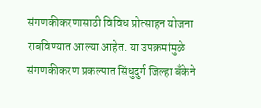संगणकीकरणासाठी विविध प्रोत्साहन योजना राबविण्यात आल्या आहेत. या उपक्रमांमुळे संगणकीकरण प्रकल्पात सिंधुदुर्ग जिल्हा बँकेने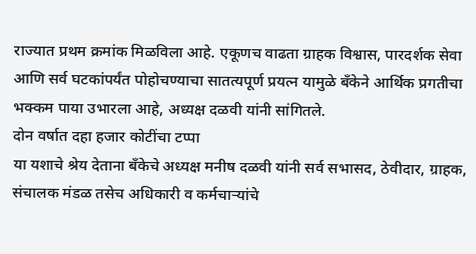राज्यात प्रथम क्रमांक मिळविला आहे. एकूणच वाढता ग्राहक विश्वास, पारदर्शक सेवा आणि सर्व घटकांपर्यंत पोहोचण्याचा सातत्यपूर्ण प्रयत्न यामुळे बँकेने आर्थिक प्रगतीचा भक्कम पाया उभारला आहे, अध्यक्ष दळवी यांनी सांगितले.
दोन वर्षात दहा हजार कोटींचा टप्पा
या यशाचे श्रेय देताना बँकेचे अध्यक्ष मनीष दळवी यांनी सर्व सभासद, ठेवीदार, ग्राहक, संचालक मंडळ तसेच अधिकारी व कर्मचाऱ्यांचे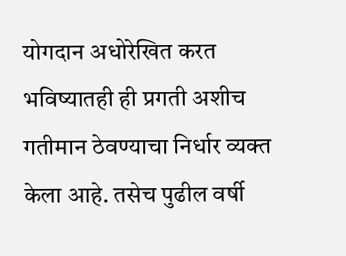योगदान अधोरेखित करत भविष्यातही ही प्रगती अशीच गतीमान ठेवण्याचा निर्धार व्यक्त केला आहे. तसेच पुढील वर्षी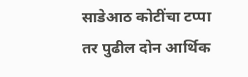साडेआठ कोटींचा टप्पा तर पुढील दोन आर्थिक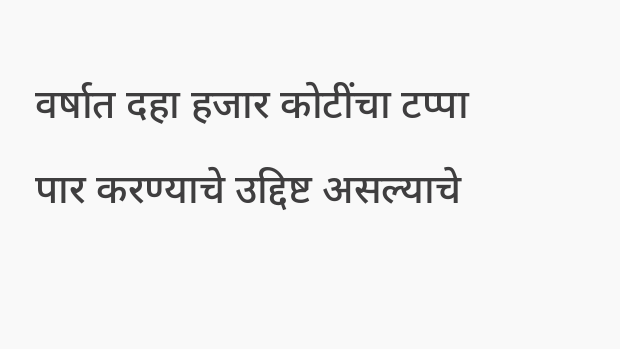वर्षात दहा हजार कोटींचा टप्पा पार करण्याचे उद्दिष्ट असल्याचे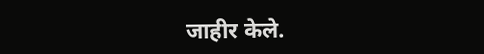जाहीर केले.